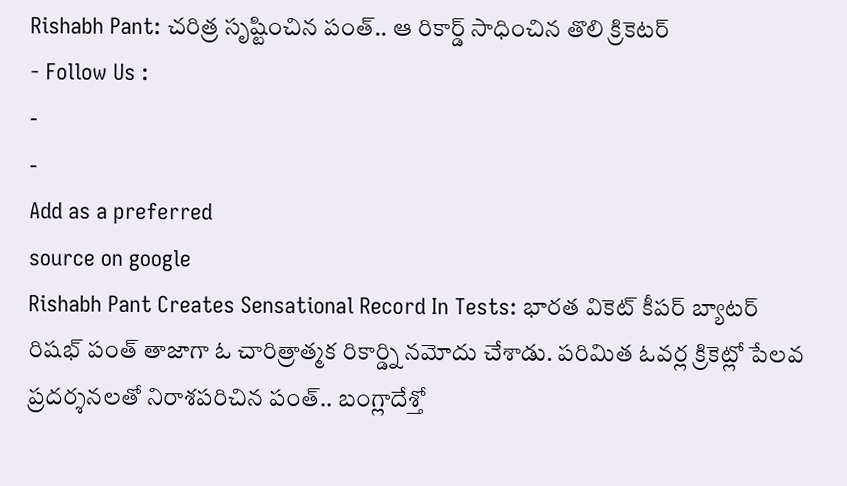Rishabh Pant: చరిత్ర సృష్టించిన పంత్.. ఆ రికార్డ్ సాధించిన తొలి క్రికెటర్
- Follow Us :
-
-
Add as a preferred
source on google
Rishabh Pant Creates Sensational Record In Tests: భారత వికెట్ కీపర్ బ్యాటర్ రిషభ్ పంత్ తాజాగా ఓ చారిత్రాత్మక రికార్డ్ని నమోదు చేశాడు. పరిమిత ఓవర్ల క్రికెట్లో పేలవ ప్రదర్శనలతో నిరాశపరిచిన పంత్.. బంగ్లాదేశ్తో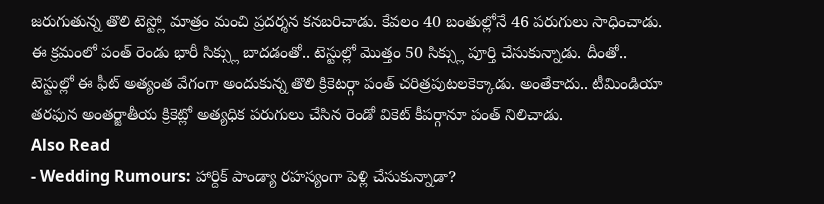జరుగుతున్న తొలి టెస్ట్లో మాత్రం మంచి ప్రదర్శన కనబరిచాడు. కేవలం 40 బంతుల్లోనే 46 పరుగులు సాధించాడు. ఈ క్రమంలో పంత్ రెండు భారీ సిక్స్లు బాదడంతో.. టెస్టుల్లో మొత్తం 50 సిక్స్లు పూర్తి చేసుకున్నాడు. దీంతో.. టెస్టుల్లో ఈ ఫీట్ అత్యంత వేగంగా అందుకున్న తొలి క్రికెటర్గా పంత్ చరిత్రపుటలకెక్కాడు. అంతేకాదు.. టీమిండియా తరఫున అంతర్జాతీయ క్రికెట్లో అత్యధిక పరుగులు చేసిన రెండో వికెట్ కీపర్గానూ పంత్ నిలిచాడు.
Also Read
- Wedding Rumours: హార్దిక్ పాండ్యా రహస్యంగా పెళ్లి చేసుకున్నాడా?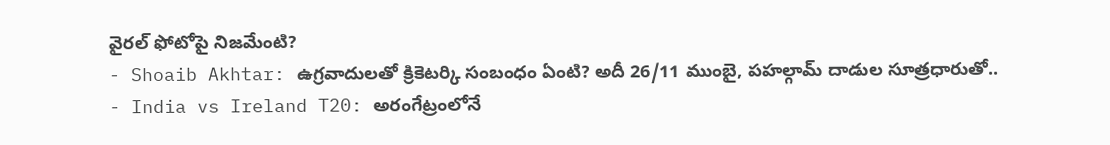వైరల్ ఫోటోపై నిజమేంటి?
- Shoaib Akhtar: ఉగ్రవాదులతో క్రికెటర్కి సంబంధం ఏంటి? అదీ 26/11 ముంబై, పహల్గామ్ దాడుల సూత్రధారుతో..
- India vs Ireland T20: అరంగేట్రంలోనే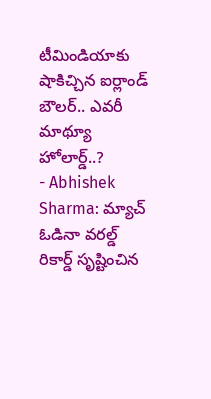టీమిండియాకు షాకిచ్చిన ఐర్లాండ్ బౌలర్.. ఎవరీ మాథ్యూ హోలార్డ్..?
- Abhishek Sharma: మ్యాచ్ ఓడినా వరల్డ్ రికార్డ్ సృష్టించిన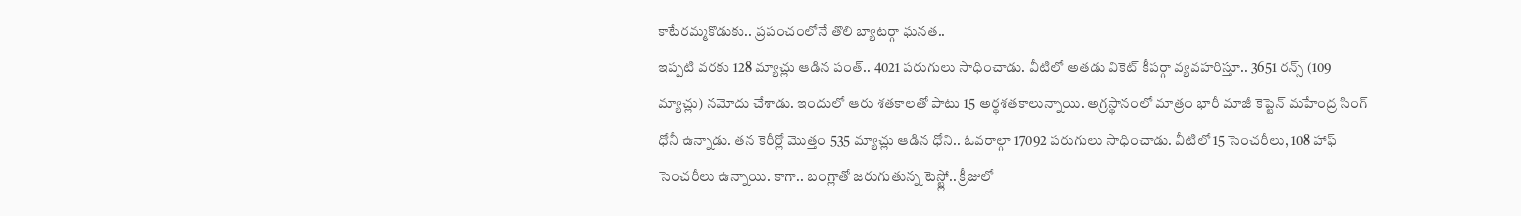కాటేరమ్మకొడుకు.. ప్రపంచంలోనే తొలి బ్యాటర్గా ఘనత..
ఇప్పటి వరకు 128 మ్యాచ్లు ఆడిన పంత్.. 4021 పరుగులు సాధించాడు. వీటిలో అతడు వికెట్ కీపర్గా వ్యవహరిస్తూ.. 3651 రన్స్ (109 మ్యాచ్లు) నమోదు చేశాడు. ఇందులో ఆరు శతకాలతో పాటు 15 అర్థశతకాలున్నాయి. అగ్రస్థానంలో మాత్రం భారీ మాజీ కెప్టెన్ మహేంద్ర సింగ్ ధోనీ ఉన్నాడు. తన కెరీర్లో మొత్తం 535 మ్యాచ్లు ఆడిన ధోని.. ఓవరాల్గా 17092 పరుగులు సాధించాడు. వీటిలో 15 సెంచరీలు, 108 హాఫ్ సెంచరీలు ఉన్నాయి. కాగా.. బంగ్లాతో జరుగుతున్న టెస్ట్లో.. క్రీజులో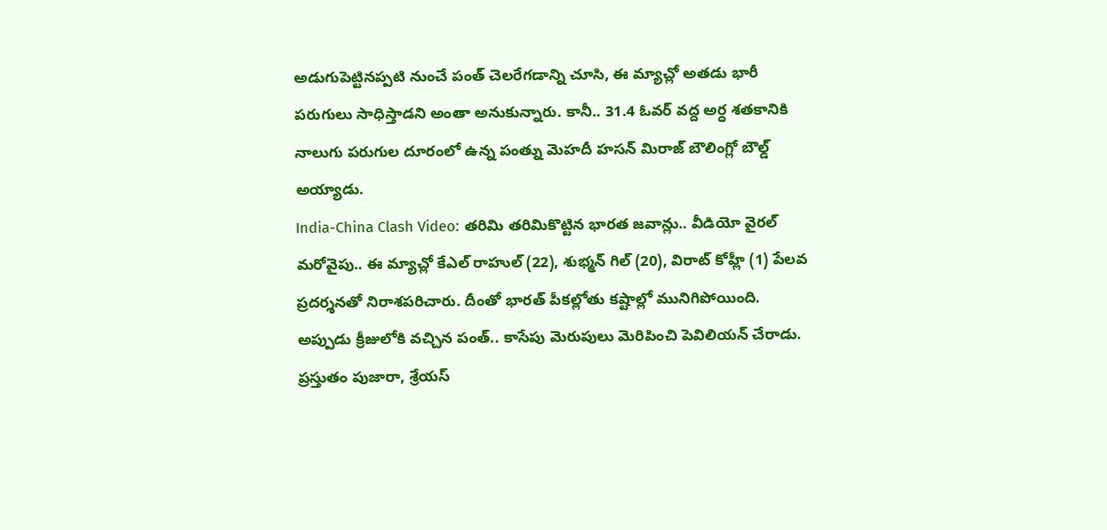అడుగుపెట్టినప్పటి నుంచే పంత్ చెలరేగడాన్ని చూసి, ఈ మ్యాచ్లో అతడు భారీ పరుగులు సాధిస్తాడని అంతా అనుకున్నారు. కానీ.. 31.4 ఓవర్ వద్ద అర్ధ శతకానికి నాలుగు పరుగుల దూరంలో ఉన్న పంత్ను మెహదీ హసన్ మిరాజ్ బౌలింగ్లో బౌల్డ్ అయ్యాడు.
India-China Clash Video: తరిమి తరిమికొట్టిన భారత జవాన్లు.. వీడియో వైరల్
మరోవైపు.. ఈ మ్యాచ్లో కేఎల్ రాహుల్ (22), శుభ్మన్ గిల్ (20), విరాట్ కోహ్లీ (1) పేలవ ప్రదర్శనతో నిరాశపరిచారు. దీంతో భారత్ పీకల్లోతు కష్టాల్లో మునిగిపోయింది. అప్పుడు క్రీజులోకి వచ్చిన పంత్.. కాసేపు మెరుపులు మెరిపించి పెవిలియన్ చేరాడు. ప్రస్తుతం పుజారా, శ్రేయస్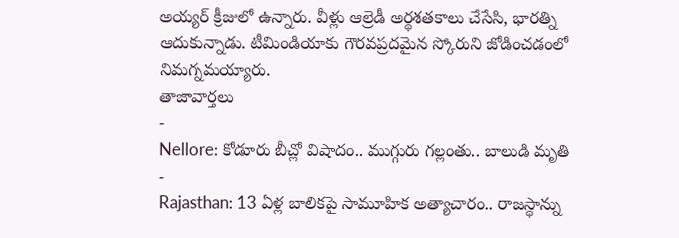అయ్యర్ క్రీజులో ఉన్నారు. వీళ్లు ఆల్రెడీ అర్థశతకాలు చేసేసి, భారత్ని ఆదుకున్నాడు. టీమిండియాకు గౌరవప్రదమైన స్కోరుని జోడించడంలో నిమగ్నమయ్యారు.
తాజావార్తలు
-
Nellore: కోడూరు బీచ్లో విషాదం.. ముగ్గురు గల్లంతు.. బాలుడి మృతి
-
Rajasthan: 13 ఏళ్ల బాలికపై సామూహిక అత్యాచారం.. రాజస్థాన్ను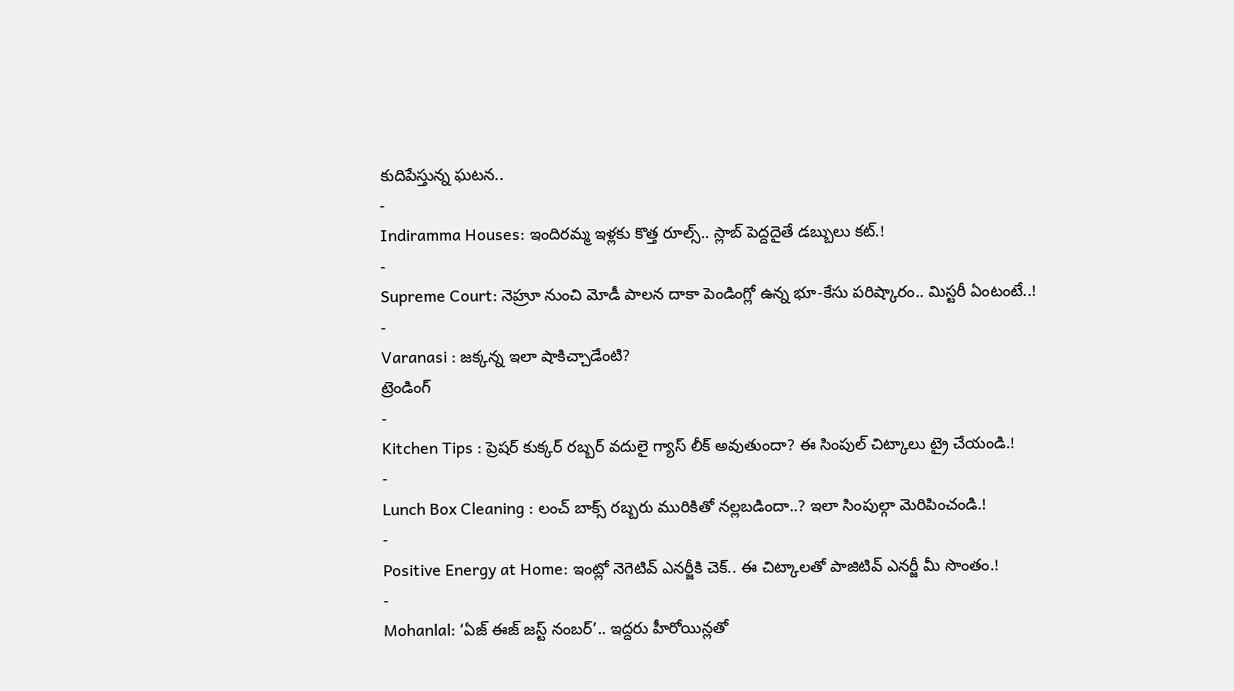కుదిపేస్తున్న ఘటన..
-
Indiramma Houses: ఇందిరమ్మ ఇళ్లకు కొత్త రూల్స్.. స్లాబ్ పెద్దదైతే డబ్బులు కట్.!
-
Supreme Court: నెహ్రూ నుంచి మోడీ పాలన దాకా పెండింగ్లో ఉన్న భూ-కేసు పరిష్కారం.. మిస్టరీ ఏంటంటే..!
-
Varanasi : జక్కన్న ఇలా షాకిచ్చాడేంటి?
ట్రెండింగ్
-
Kitchen Tips : ప్రెషర్ కుక్కర్ రబ్బర్ వదులై గ్యాస్ లీక్ అవుతుందా? ఈ సింపుల్ చిట్కాలు ట్రై చేయండి.!
-
Lunch Box Cleaning : లంచ్ బాక్స్ రబ్బరు మురికితో నల్లబడిందా..? ఇలా సింపుల్గా మెరిపించండి.!
-
Positive Energy at Home: ఇంట్లో నెగెటివ్ ఎనర్జీకి చెక్.. ఈ చిట్కాలతో పాజిటివ్ ఎనర్జీ మీ సొంతం.!
-
Mohanlal: ‘ఏజ్ ఈజ్ జస్ట్ నంబర్’.. ఇద్దరు హీరోయిన్లతో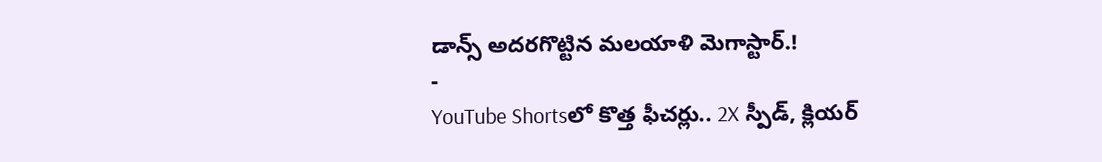డాన్స్ అదరగొట్టిన మలయాళి మెగాస్టార్.!
-
YouTube Shortsలో కొత్త ఫీచర్లు.. 2X స్పీడ్, క్లియర్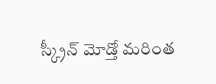స్క్రీన్ మోడ్తో మరింత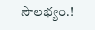సౌలభ్యం.!